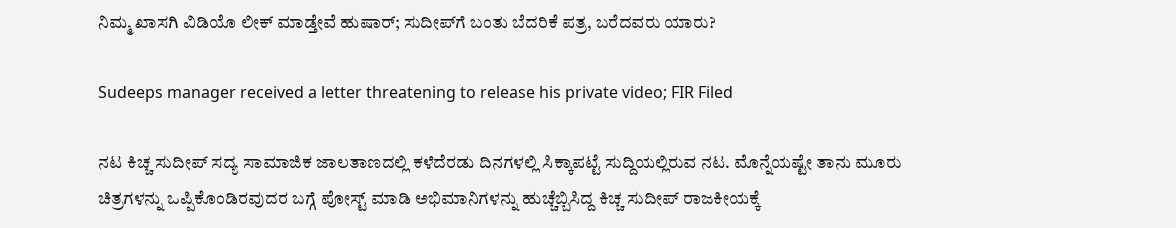ನಿಮ್ಮ ಖಾಸಗಿ ವಿಡಿಯೊ ಲೀಕ್ ಮಾಡ್ತೇವೆ ಹುಷಾರ್; ಸುದೀಪ್‌ಗೆ ಬಂತು ಬೆದರಿಕೆ ಪತ್ರ, ಬರೆದವರು ಯಾರು?

Sudeeps manager received a letter threatening to release his private video; FIR Filed

ನಟ ಕಿಚ್ಚ ಸುದೀಪ್ ಸದ್ಯ ಸಾಮಾಜಿಕ ಜಾಲತಾಣದಲ್ಲಿ ಕಳೆದೆರಡು ದಿನಗಳಲ್ಲಿ ಸಿಕ್ಕಾಪಟ್ಟೆ ಸುದ್ದಿಯಲ್ಲಿರುವ ನಟ. ಮೊನ್ನೆಯಷ್ಟೇ ತಾನು ಮೂರು ಚಿತ್ರಗಳನ್ನು ಒಪ್ಪಿಕೊಂಡಿರವುದರ ಬಗ್ಗೆ ಪೋಸ್ಟ್ ಮಾಡಿ ಅಭಿಮಾನಿಗಳನ್ನು ಹುಚ್ಚೆಬ್ಬಿಸಿದ್ದ ಕಿಚ್ಚ ಸುದೀಪ್ ರಾಜಕೀಯಕ್ಕೆ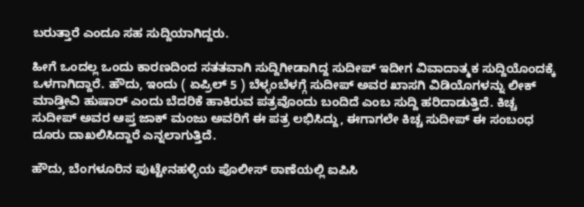ಬರುತ್ತಾರೆ ಎಂದೂ ಸಹ ಸುದ್ದಿಯಾಗಿದ್ದರು.

ಹೀಗೆ ಒಂದಲ್ಲ ಒಂದು ಕಾರಣದಿಂದ ಸತತವಾಗಿ ಸುದ್ದಿಗೀಡಾಗಿದ್ದ ಸುದೀಪ್ ಇದೀಗ ವಿವಾದಾತ್ಮಕ ಸುದ್ದಿಯೊಂದಕ್ಕೆ ಒಳಗಾಗಿದ್ದಾರೆ. ಹೌದು, ಇಂದು ( ಏಪ್ರಿಲ್ 5 ) ಬೆಳ್ಳಂಬೆಳಗ್ಗೆ ಸುದೀಪ್ ಅವರ ಖಾಸಗಿ ವಿಡಿಯೊಗಳನ್ನು ಲೀಕ್ ಮಾಡ್ತೀವಿ ಹುಷಾರ್ ಎಂದು ಬೆದರಿಕೆ ಹಾಕಿರುವ ಪತ್ರವೊಂದು ಬಂದಿದೆ ಎಂಬ ಸುದ್ದಿ ಹರಿದಾಡುತ್ತಿದೆ. ಕಿಚ್ಚ ಸುದೀಪ್ ಅವರ ಆಪ್ತ ಜಾಕ್ ಮಂಜು ಅವರಿಗೆ ಈ ಪತ್ರ ಲಭಿಸಿದ್ದು, ಈಗಾಗಲೇ ಕಿಚ್ಚ ಸುದೀಪ್ ಈ ಸಂಬಂಧ ದೂರು ದಾಖಲಿಸಿದ್ದಾರೆ ಎನ್ನಲಾಗುತ್ತಿದೆ.

ಹೌದು, ಬೆಂಗಳೂರಿನ ಪುಟ್ಟೇನಹಳ್ಳಿಯ ಪೊಲೀಸ್ ಠಾಣೆಯಲ್ಲಿ ಐಪಿಸಿ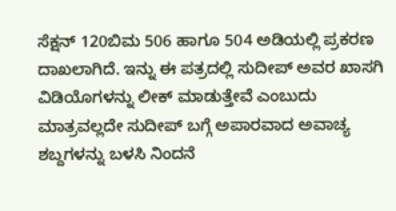ಸೆಕ್ಷನ್ 120ಬಿಮ 506 ಹಾಗೂ 504 ಅಡಿಯಲ್ಲಿ ಪ್ರಕರಣ ದಾಖಲಾಗಿದೆ. ಇನ್ನು ಈ ಪತ್ರದಲ್ಲಿ ಸುದೀಪ್ ಅವರ ಖಾಸಗಿ ವಿಡಿಯೊಗಳನ್ನು ಲೀಕ್ ಮಾಡುತ್ತೇವೆ ಎಂಬುದು ಮಾತ್ರವಲ್ಲದೇ ಸುದೀಪ್ ಬಗ್ಗೆ ಅಪಾರವಾದ ಅವಾಚ್ಯ ಶಬ್ದಗಳನ್ನು ಬಳಸಿ ನಿಂದನೆ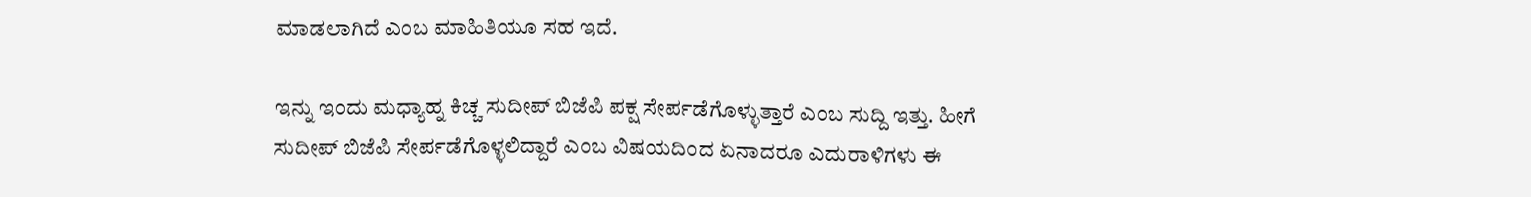ಮಾಡಲಾಗಿದೆ ಎಂಬ ಮಾಹಿತಿಯೂ ಸಹ ಇದೆ.

ಇನ್ನು ಇಂದು ಮಧ್ಯಾಹ್ನ ಕಿಚ್ಚ ಸುದೀಪ್ ಬಿಜೆಪಿ ಪಕ್ಷ ಸೇರ್ಪಡೆಗೊಳ್ಳುತ್ತಾರೆ ಎಂಬ ಸುದ್ದಿ ಇತ್ತು. ಹೀಗೆ ಸುದೀಪ್ ಬಿಜೆಪಿ ಸೇರ್ಪಡೆಗೊಳ್ಳಲಿದ್ದಾರೆ ಎಂಬ ವಿಷಯದಿಂದ ಏನಾದರೂ ಎದುರಾಳಿಗಳು ಈ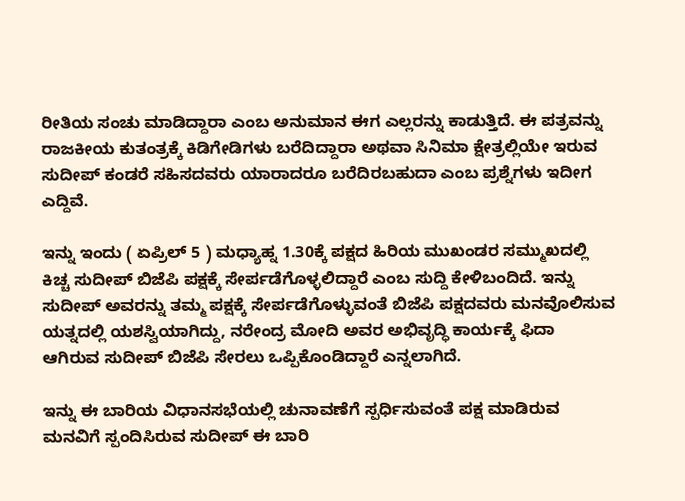ರೀತಿಯ ಸಂಚು ಮಾಡಿದ್ದಾರಾ ಎಂಬ ಅನುಮಾನ ಈಗ ಎಲ್ಲರನ್ನು ಕಾಡುತ್ತಿದೆ. ಈ ಪತ್ರವನ್ನು ರಾಜಕೀಯ ಕುತಂತ್ರಕ್ಕೆ ಕಿಡಿಗೇಡಿಗಳು ಬರೆದಿದ್ದಾರಾ ಅಥವಾ ಸಿನಿಮಾ ಕ್ಷೇತ್ರಲ್ಲಿಯೇ ಇರುವ ಸುದೀಪ್ ಕಂಡರೆ ಸಹಿಸದವರು ಯಾರಾದರೂ ಬರೆದಿರಬಹುದಾ ಎಂಬ ಪ್ರಶ್ನೆಗಳು ಇದೀಗ ಎದ್ದಿವೆ.

ಇನ್ನು ಇಂದು ( ಏಪ್ರಿಲ್ 5 ) ಮಧ್ಯಾಹ್ನ 1.30ಕ್ಕೆ ಪಕ್ಷದ ಹಿರಿಯ ಮುಖಂಡರ ಸಮ್ಮುಖದಲ್ಲಿ ಕಿಚ್ಚ ಸುದೀಪ್ ಬಿಜೆಪಿ ಪಕ್ಷಕ್ಕೆ ಸೇರ್ಪಡೆಗೊಳ್ಳಲಿದ್ದಾರೆ ಎಂಬ ಸುದ್ದಿ ಕೇಳಿಬಂದಿದೆ. ಇನ್ನು ಸುದೀಪ್ ಅವರನ್ನು ತಮ್ಮ ಪಕ್ಷಕ್ಕೆ ಸೇರ್ಪಡೆಗೊಳ್ಳುವಂತೆ ಬಿಜೆಪಿ ಪಕ್ಷದವರು ಮನವೊಲಿಸುವ ಯತ್ನದಲ್ಲಿ ಯಶಸ್ವಿಯಾಗಿದ್ದು, ನರೇಂದ್ರ ಮೋದಿ ಅವರ ಅಭಿವೃದ್ಧಿ ಕಾರ್ಯಕ್ಕೆ ಫಿದಾ ಆಗಿರುವ ಸುದೀಪ್ ಬಿಜೆಪಿ ಸೇರಲು ಒಪ್ಪಿಕೊಂಡಿದ್ದಾರೆ ಎನ್ನಲಾಗಿದೆ.

ಇನ್ನು ಈ ಬಾರಿಯ ವಿಧಾನಸಭೆಯಲ್ಲಿ ಚುನಾವಣೆಗೆ ಸ್ಪರ್ಧಿಸುವಂತೆ ಪಕ್ಷ ಮಾಡಿರುವ ಮನವಿಗೆ ಸ್ಪಂದಿಸಿರುವ ಸುದೀಪ್ ಈ ಬಾರಿ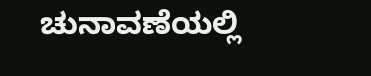ಚುನಾವಣೆಯಲ್ಲಿ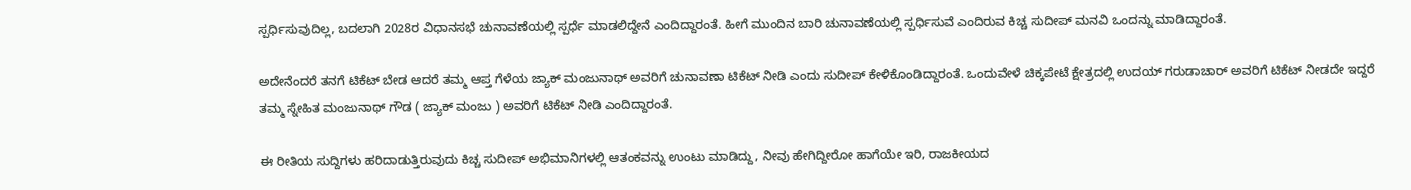ಸ್ಪರ್ಧಿಸುವುದಿಲ್ಲ, ಬದಲಾಗಿ 2028ರ ವಿಧಾನಸಭೆ ಚುನಾವಣೆಯಲ್ಲಿ ಸ್ಪರ್ಧೆ ಮಾಡಲಿದ್ದೇನೆ ಎಂದಿದ್ದಾರಂತೆ. ಹೀಗೆ ಮುಂದಿನ ಬಾರಿ ಚುನಾವಣೆಯಲ್ಲಿ ಸ್ಪರ್ಧಿಸುವೆ ಎಂದಿರುವ ಕಿಚ್ಚ ಸುದೀಪ್ ಮನವಿ ಒಂದನ್ನು ಮಾಡಿದ್ದಾರಂತೆ.

ಅದೇನೆಂದರೆ ತನಗೆ ಟಿಕೆಟ್ ಬೇಡ ಆದರೆ ತಮ್ಮ ಆಪ್ತ ಗೆಳೆಯ ಜ್ಯಾಕ್ ಮಂಜುನಾಥ್ ಅವರಿಗೆ ಚುನಾವಣಾ ಟಿಕೆಟ್ ನೀಡಿ ಎಂದು ಸುದೀಪ್ ಕೇಳಿಕೊಂಡಿದ್ದಾರಂತೆ. ಒಂದುವೇಳೆ ಚಿಕ್ಕಪೇಟೆ ಕ್ಷೇತ್ರದಲ್ಲಿ ಉದಯ್ ಗರುಡಾಚಾರ್ ಅವರಿಗೆ ಟಿಕೆಟ್ ನೀಡದೇ ಇದ್ದರೆ ತಮ್ಮ ಸ್ನೇಹಿತ ಮಂಜುನಾಥ್ ಗೌಡ ( ಜ್ಯಾಕ್ ಮಂಜು ) ಅವರಿಗೆ ಟಿಕೆಟ್ ನೀಡಿ ಎಂದಿದ್ದಾರಂತೆ.

ಈ ರೀತಿಯ ಸುದ್ದಿಗಳು ಹರಿದಾಡುತ್ತಿರುವುದು ಕಿಚ್ಚ ಸುದೀಪ್ ಅಭಿಮಾನಿಗಳಲ್ಲಿ ಆತಂಕವನ್ನು ಉಂಟು ಮಾಡಿದ್ದು, ನೀವು ಹೇಗಿದ್ದೀರೋ ಹಾಗೆಯೇ ಇರಿ, ರಾಜಕೀಯದ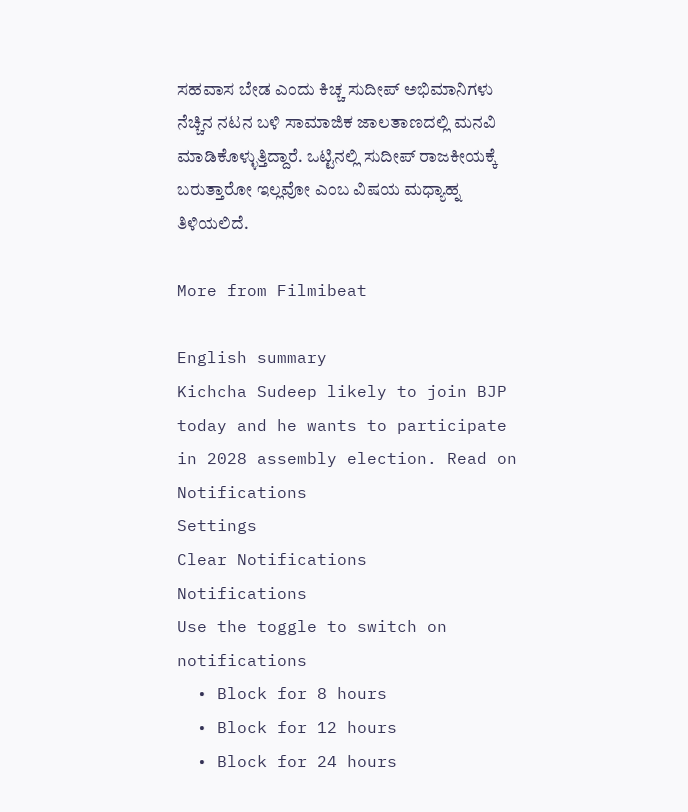ಸಹವಾಸ ಬೇಡ ಎಂದು ಕಿಚ್ಚ ಸುದೀಪ್ ಅಭಿಮಾನಿಗಳು ನೆಚ್ಚಿನ ನಟನ ಬಳಿ ಸಾಮಾಜಿಕ ಜಾಲತಾಣದಲ್ಲಿ ಮನವಿ ಮಾಡಿಕೊಳ್ಳುತ್ತಿದ್ದಾರೆ. ಒಟ್ಟಿನಲ್ಲಿ ಸುದೀಪ್ ರಾಜಕೀಯಕ್ಕೆ ಬರುತ್ತಾರೋ ಇಲ್ಲವೋ ಎಂಬ ವಿಷಯ ಮಧ್ಯಾಹ್ನ ತಿಳಿಯಲಿದೆ.

More from Filmibeat

English summary
Kichcha Sudeep likely to join BJP today and he wants to participate in 2028 assembly election. Read on
Notifications
Settings
Clear Notifications
Notifications
Use the toggle to switch on notifications
  • Block for 8 hours
  • Block for 12 hours
  • Block for 24 hours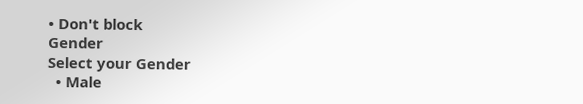• Don't block
Gender
Select your Gender
  • Male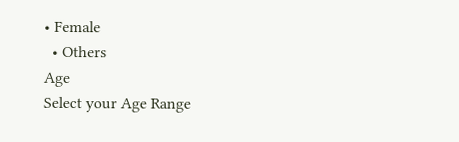• Female
  • Others
Age
Select your Age Range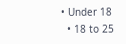• Under 18
  • 18 to 25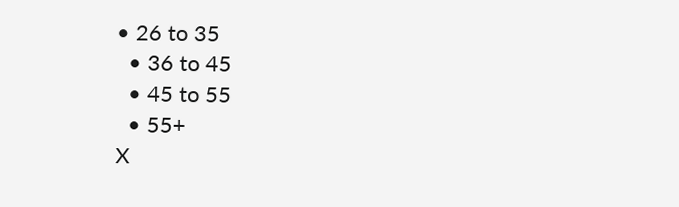• 26 to 35
  • 36 to 45
  • 45 to 55
  • 55+
X